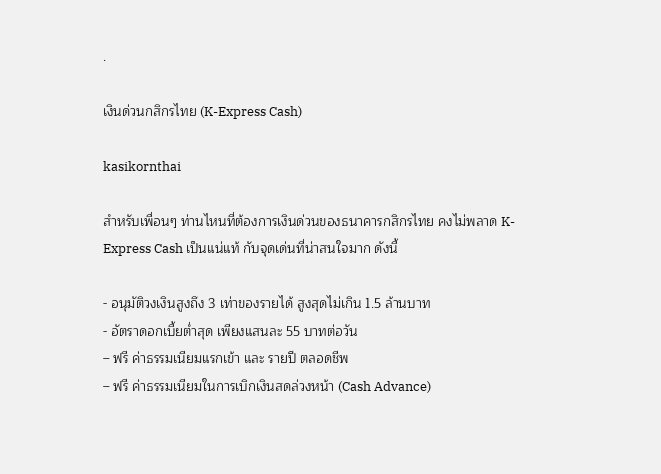.

เงินด่วนกสิกรไทย (K-Express Cash)

kasikornthai

สำหรับเพื่อนๆ ท่านไหนที่ต้องการเงินด่วนของธนาคารกสิกรไทย คงไม่พลาด K-Express Cash เป็นแน่แท้ กับจุดเด่นที่น่าสนใจมาก ดังนี้

- อนุมัติวงเงินสูงถึง 3 เท่าของรายได้ สูงสุดไม่เกิน 1.5 ล้านบาท
- อัตราดอกเบี้ยต่ำสุด เพียงแสนละ 55 บาทต่อวัน
– ฟรี ค่าธรรมเนียมแรกเข้า และ รายปี ตลอดชีพ
– ฟรี ค่าธรรมเนียมในการเบิกเงินสดล่วงหน้า (Cash Advance)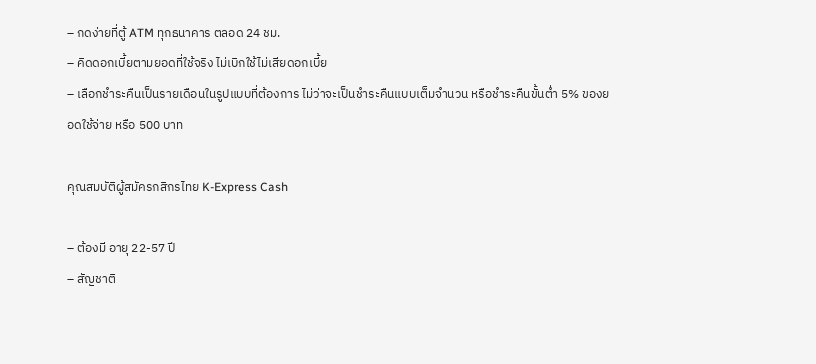– กดง่ายที่ตู้ ATM ทุกธนาคาร ตลอด 24 ชม.
– คิดดอกเบี้ยตามยอดที่ใช้จริง ไม่เบิกใช้ไม่เสียดอกเบี้ย
– เลือกชำระคืนเป็นรายเดือนในรูปแบบที่ต้องการ ไม่ว่าจะเป็นชำระคืนแบบเต็มจำนวน หรือชำระคืนขั้นต่ำ 5% ของยอดใช้จ่าย หรือ 500 บาท

คุณสมบัติผู้สมัครกสิกรไทย K-Express Cash

– ต้องมี อายุ 22-57 ปี
– สัญชาติ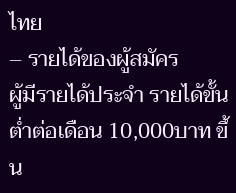ไทย
– รายได้ของผู้สมัคร
ผู้มีรายได้ประจำ รายได้ขั้นต่ำต่อเดือน 10,000บาท ขึ้น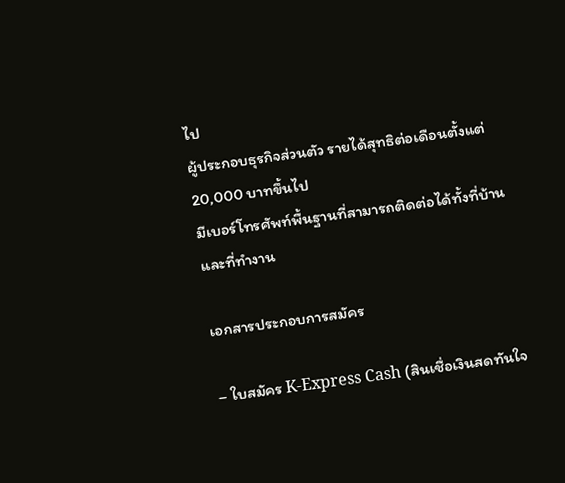ไป
ผู้ประกอบธุรกิจส่วนตัว รายได้สุทธิต่อเดือนตั้งแต่ 20,000 บาทขึ้นไป
มีเบอร์โทรศัพท์พื้นฐานที่สามารถติดต่อได้ทั้งที่บ้าน และที่ทำงาน

เอกสารประกอบการสมัคร

– ใบสมัคร K-Express Cash (สินเชื่อเงินสดทันใจ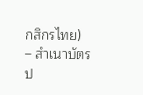กสิกรไทย)
– สำเนาบัตรป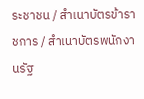ระชาชน / สำเนาบัตรข้าราชการ / สำเนาบัตรพนักงานรัฐ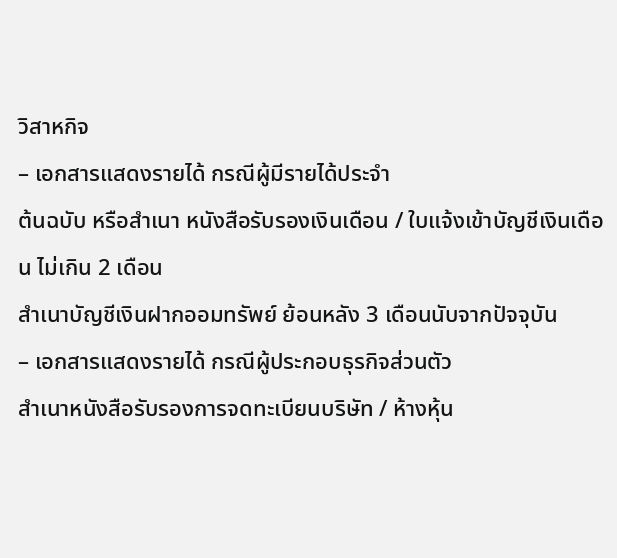วิสาหกิจ
– เอกสารแสดงรายได้ กรณีผู้มีรายได้ประจำ
ต้นฉบับ หรือสำเนา หนังสือรับรองเงินเดือน / ใบแจ้งเข้าบัญชีเงินเดือน ไม่เกิน 2 เดือน
สำเนาบัญชีเงินฝากออมทรัพย์ ย้อนหลัง 3 เดือนนับจากปัจจุบัน
– เอกสารแสดงรายได้ กรณีผู้ประกอบธุรกิจส่วนตัว
สำเนาหนังสือรับรองการจดทะเบียนบริษัท / ห้างหุ้น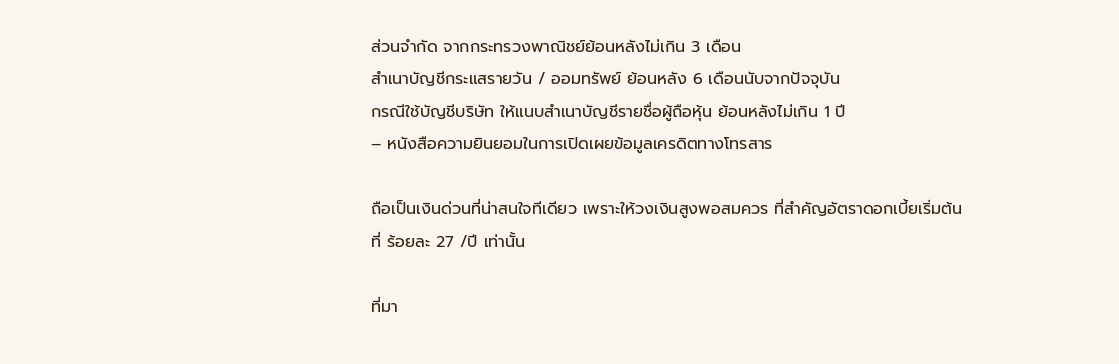ส่วนจำกัด จากกระทรวงพาณิชย์ย้อนหลังไม่เกิน 3 เดือน
สำเนาบัญชีกระแสรายวัน / ออมทรัพย์ ย้อนหลัง 6 เดือนนับจากปัจจุบัน
กรณีใช้บัญชีบริษัท ให้แนบสำเนาบัญชีรายชื่อผู้ถือหุ้น ย้อนหลังไม่เกิน 1 ปี
– หนังสือความยินยอมในการเปิดเผยข้อมูลเครดิตทางโทรสาร

ถือเป็นเงินด่วนที่น่าสนใจทีเดียว เพราะให้วงเงินสูงพอสมควร ที่สำคัญอัตราดอกเบี้ยเริ่มต้นที่ ร้อยละ 27 /ปี เท่านั้น

ที่มา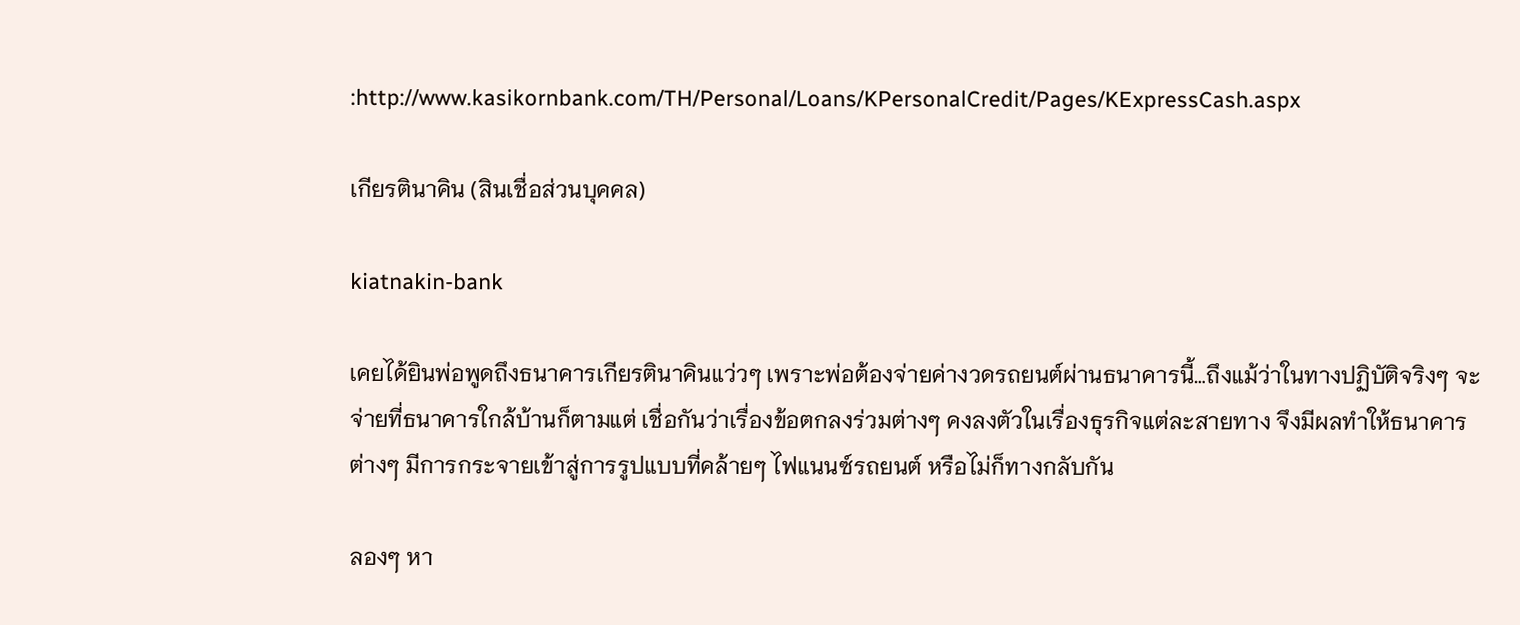:http://www.kasikornbank.com/TH/Personal/Loans/KPersonalCredit/Pages/KExpressCash.aspx

เกียรตินาคิน (สินเชื่อส่วนบุคคล)

kiatnakin-bank

เคยได้ยินพ่อพูดถึงธนาคารเกียรตินาคินแว่วๆ เพราะพ่อต้องจ่ายค่างวดรถยนต์ผ่านธนาคารนี้…ถึงแม้ว่าในทางปฏิบัติจริงๆ จะจ่ายที่ธนาคารใกล้บ้านก็ตามแต่ เชื่อกันว่าเรื่องข้อตกลงร่วมต่างๆ คงลงตัวในเรื่องธุรกิจแต่ละสายทาง จึงมีผลทำให้ธนาคารต่างๆ มีการกระจายเข้าสู่การรูปแบบที่คล้ายๆ ไฟแนนซ์รถยนต์ หรือไม่ก็ทางกลับกัน

ลองๆ หา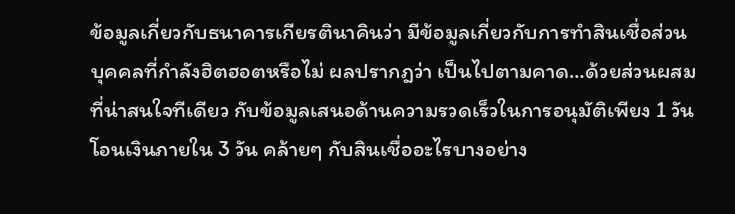ข้อมูลเกี่ยวกับธนาคารเกียรตินาคินว่า มีข้อมูลเกี่ยวกับการทำสินเชื่อส่วนบุคคลที่กำลังฮิตฮอตหรือไม่ ผลปรากฎว่า เป็นไปตามคาด…ด้วยส่วนผสมที่น่าสนใจทีเดียว กับข้อมูลเสนอด้านความรวดเร็วในการอนุมัติเพียง 1 วัน โอนเงินภายใน 3 วัน คล้ายๆ กับสินเชื่ออะไรบางอย่าง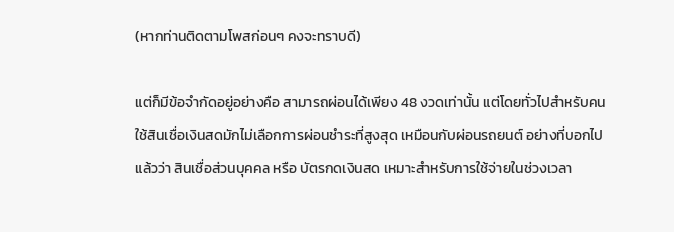(หากท่านติดตามโพสก่อนๆ คงจะทราบดี)

แต่ก็มีข้อจำกัดอยู่อย่างคือ สามารถผ่อนได้เพียง 48 งวดเท่านั้น แต่โดยทั่วไปสำหรับคนใช้สินเชื่อเงินสดมักไม่เลือกการผ่อนชำระที่สูงสุด เหมือนกับผ่อนรถยนต์ อย่างที่บอกไปแล้วว่า สินเชื่อส่วนบุคคล หรือ บัตรกดเงินสด เหมาะสำหรับการใช้จ่ายในช่วงเวลา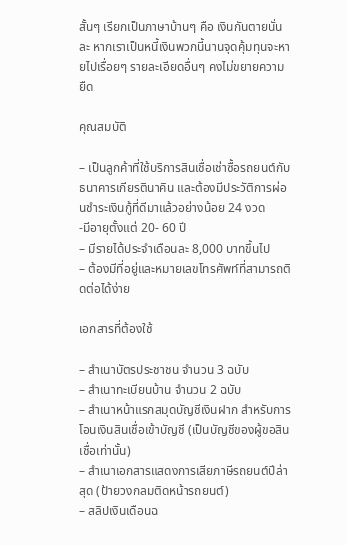สั้นๆ เรียกเป็นภาษาบ้านๆ คือ เงินกันตายนั่นละ หากเราเป็นหนี้เงินพวกนี้นานจุดคุ้มทุนจะหายไปเรื่อยๆ รายละเอียดอื่นๆ คงไม่ขยายความยืด

คุณสมบัติ

– เป็นลูกค้าที่ใช้บริการสินเชื่อเช่าซื้อรถยนต์กับธนาคารเกียรตินาคิน และต้องมีประวัติการผ่อนชำระเงินกู้ที่ดีมาแล้วอย่างน้อย 24 งวด
-มีอายุตั้งแต่ 20- 60 ปี
– มีรายได้ประจำเดือนละ 8,000 บาทขึ้นไป
– ต้องมีที่อยู่และหมายเลขโทรศัพท์ที่สามารถติดต่อได้ง่าย

เอกสารที่ต้องใช้

– สำเนาบัตรประชาชน จำนวน 3 ฉบับ
– สำเนาทะเบียนบ้าน จำนวน 2 ฉบับ
– สำเนาหน้าแรกสมุดบัญชีเงินฝาก สำหรับการโอนเงินสินเชื่อเข้าบัญชี (เป็นบัญชีของผู้ขอสินเชื่อเท่านั้น)
– สำเนาเอกสารแสดงการเสียภาษีรถยนต์ปีล่าสุด (ป้ายวงกลมติดหน้ารถยนต์)
– สลิปเงินเดือนฉ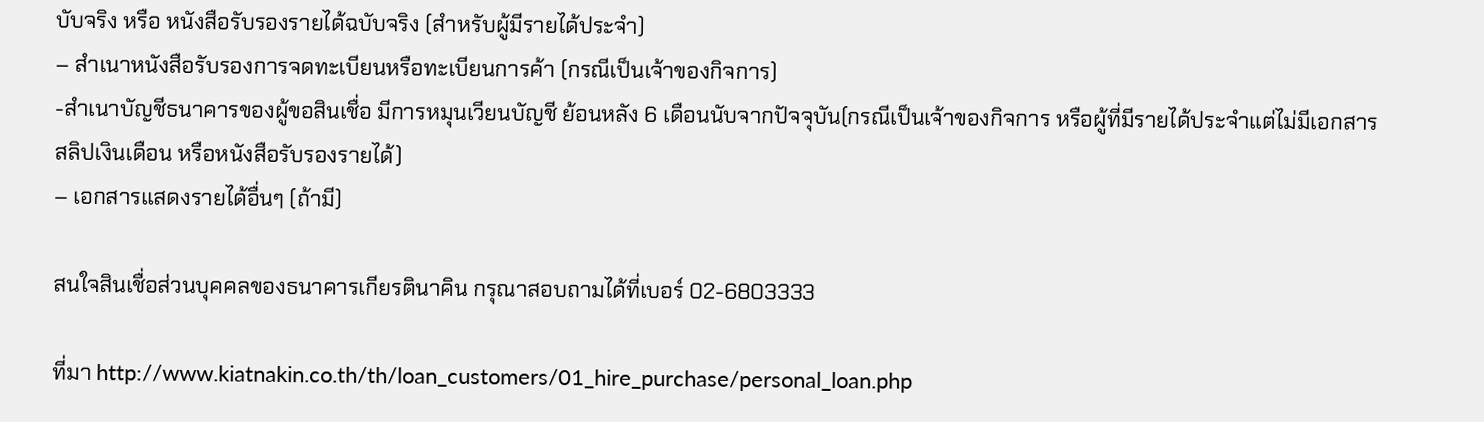บับจริง หรือ หนังสือรับรองรายได้ฉบับจริง (สำหรับผู้มีรายได้ประจำ)
– สำเนาหนังสือรับรองการจดทะเบียนหรือทะเบียนการค้า (กรณีเป็นเจ้าของกิจการ)
-สำเนาบัญชีธนาคารของผู้ขอสินเชื่อ มีการหมุนเวียนบัญชี ย้อนหลัง 6 เดือนนับจากปัจจุบัน(กรณีเป็นเจ้าของกิจการ หรือผู้ที่มีรายได้ประจำแต่ไม่มีเอกสารสลิปเงินเดือน หรือหนังสือรับรองรายได้)
– เอกสารแสดงรายได้อื่นๆ (ถ้ามี)

สนใจสินเชื่อส่วนบุคคลของธนาคารเกียรตินาคิน กรุณาสอบถามได้ที่เบอร์ 02-6803333

ที่มา http://www.kiatnakin.co.th/th/loan_customers/01_hire_purchase/personal_loan.php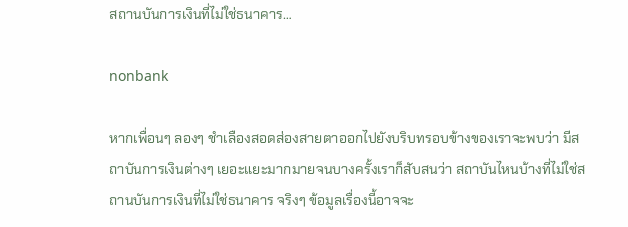สถานบันการเงินที่ไม่ใช่ธนาคาร…

nonbank

หากเพื่อนๆ ลองๆ ชำเลืองสอดส่องสายตาออกไปยังบริบทรอบข้างของเราจะพบว่า มีสถาบันการเงินต่างๆ เยอะแยะมากมายจนบางครั้งเราก็สับสนว่า สถาบันไหนบ้างที่ไม่ใช่สถานบันการเงินที่ไม่ใช่ธนาคาร จริงๆ ข้อมูลเรื่องนี้อาจจะ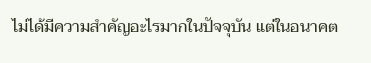ไม่ได้มีความสำคัญอะไรมากในปัจจุบัน แต่ในอนาคต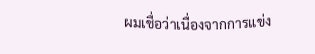ผมเชื่อว่าเนื่องจากการแข่ง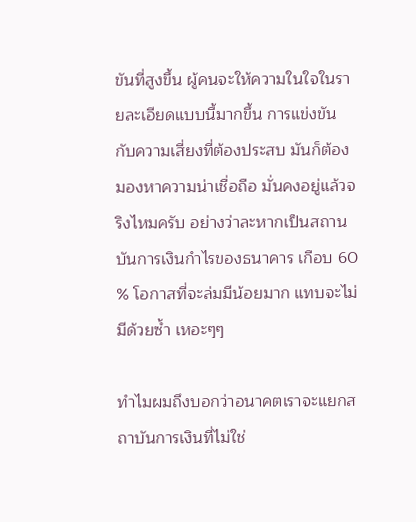ขันที่สูงขึ้น ผู้คนจะให้ความในใจในรายละเอียดแบบนี้มากขึ้น การแข่งขันกับความเสี่ยงที่ต้องประสบ มันก็ต้องมองหาความน่าเชื่อถือ มั่นคงอยู่แล้วจริงไหมครับ อย่างว่าละหากเป็นสถานบันการเงินกำไรของธนาคาร เกือบ 60 % โอกาสที่จะล่มมีน้อยมาก แทบจะไม่มีด้วยซ้ำ เหอะๆๆ

ทำไมผมถึงบอกว่าอนาคตเราจะแยกสถาบันการเงินที่ไม่ใช่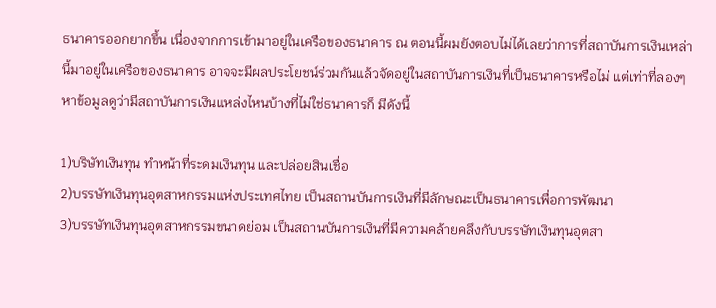ธนาคารออกยากขึ้น เนื่องจากการเข้ามาอยู่ในเครือของธนาคาร ณ ตอนนี้ผมยังตอบไม่ได้เลยว่าการที่สถาบันการเงินเหล่านี้มาอยู่ในเครือของธนาคาร อาจจะมีผลประโยชน์ร่วมกันแล้วจัดอยู่ในสถาบันการเงินที่เป็นธนาคารหรือไม่ แต่เท่าที่ลองๆ หาข้อมูลดูว่ามีสถาบันการเงินแหล่งไหนบ้างที่ไม่ใช่ธนาคารก็ มีดังนี้

1)บริษัทเงินทุน ทำหน้าที่ระดมเงินทุน และปล่อยสินเชื่อ
2)บรรษัทเงินทุนอุตสาหกรรมแห่งประเทศไทย เป็นสถานบันการเงินที่มีลักษณะเป็นธนาคารเพื่อการพัฒนา
3)บรรษัทเงินทุนอุตสาหกรรมขนาดย่อม เป็นสถานบันการเงินที่มีความคล้ายคลึงกับบรรษัทเงินทุนอุตสา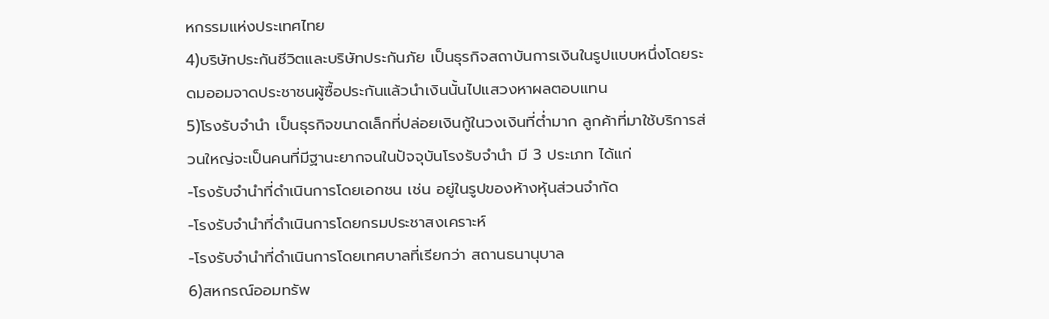หกรรมแห่งประเทศไทย
4)บริษัทประกันชีวิตและบริษัทประกันภัย เป็นธุรกิจสถาบันการเงินในรูปแบบหนึ่งโดยระดมออมจาดประชาชนผู้ซื้อประกันแล้วนำเงินนั้นไปแสวงหาผลตอบแทน
5)โรงรับจำนำ เป็นธุรกิจขนาดเล็กที่ปล่อยเงินกู้ในวงเงินที่ต่ำมาก ลูกค้าที่มาใช้บริการส่วนใหญ่จะเป็นคนที่มีฐานะยากจนในปัจจุบันโรงรับจำนำ มี 3 ประเภท ได้แก่
-โรงรับจำนำที่ดำเนินการโดยเอกชน เช่น อยู่ในรูปของห้างหุ้นส่วนจำกัด
-โรงรับจำนำที่ดำเนินการโดยกรมประชาสงเคราะห์
-โรงรับจำนำที่ดำเนินการโดยเทศบาลที่เรียกว่า สถานธนานุบาล
6)สหกรณ์ออมทรัพ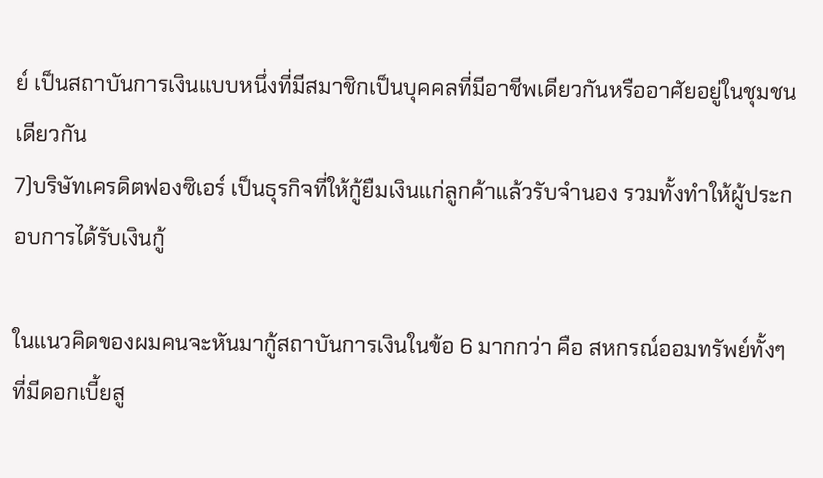ย์ เป็นสถาบันการเงินแบบหนึ่งที่มีสมาชิกเป็นบุคคลที่มีอาชีพเดียวกันหรืออาศัยอยู่ในชุมชนเดียวกัน
7)บริษัทเครดิตฟองซิเอร์ เป็นธุรกิจที่ให้กู้ยืมเงินแก่ลูกค้าแล้วรับจำนอง รวมทั้งทำให้ผู้ประกอบการได้รับเงินกู้

ในแนวคิดของผมคนจะหันมากู้สถาบันการเงินในข้อ 6 มากกว่า คือ สหกรณ์ออมทรัพย์ทั้งๆ ที่มีดอกเบี้ยสู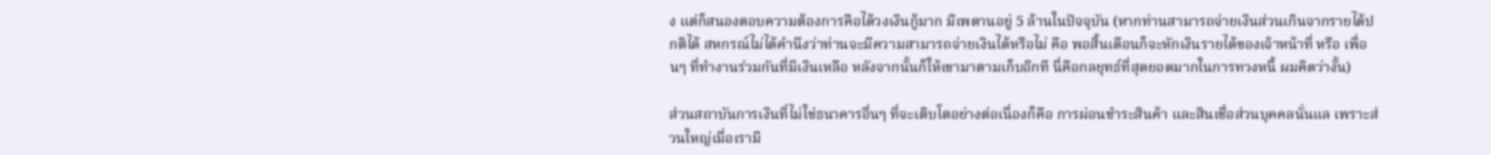ง แต่ก็สนองตอบความต้องการคือได้วงเงินกู้มาก มีเพดานอยู่ 5 ล้านในปัจจุบัน (หากท่านสามารถจ่ายเงินส่วนเกินจากรายได้ปกติได้ สหกรณ์ไม่ได้คำนึงว่าท่านจะมีความสามารถจ่ายเงินได้หรือไม่ คือ พอสิ้นเดือนก็จะหักเงินรายได้ของเจ้าหน้าที่ หรือ เพื่อนๆ ที่ทำงานร่วมกันที่มีเงินเหลือ หลังจากนั้นก็ให้เขามาตามเก็บอีกที นี่คือกลยุทธ์ที่สุดยอดมากในการทวงหนี้ ผมคิดว่างั้น)

ส่วนสถาบันการเงินที่ไม่ใช่ธนาคารอื่นๆ ที่จะเติบโตอย่างต่อเนื่องก็คือ การผ่อนชำระสินค้า และสินเชื่อส่วนบุคคลนั่นแล เพราะส่วนใหญ่เมื่อเรามี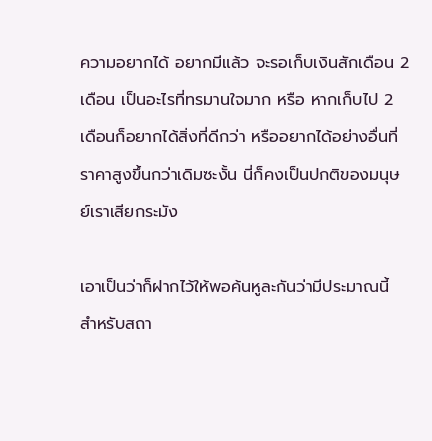ความอยากได้ อยากมีแล้ว จะรอเก็บเงินสักเดือน 2 เดือน เป็นอะไรที่ทรมานใจมาก หรือ หากเก็บไป 2 เดือนก็อยากได้สิ่งที่ดีกว่า หรืออยากได้อย่างอื่นที่ราคาสูงขึ้นกว่าเดิมซะงั้น นี่ก็คงเป็นปกติของมนุษย์เราเสียกระมัง

เอาเป็นว่าก็ฝากไว้ให้พอค้นหูละกันว่ามีประมาณนี้ สำหรับสถา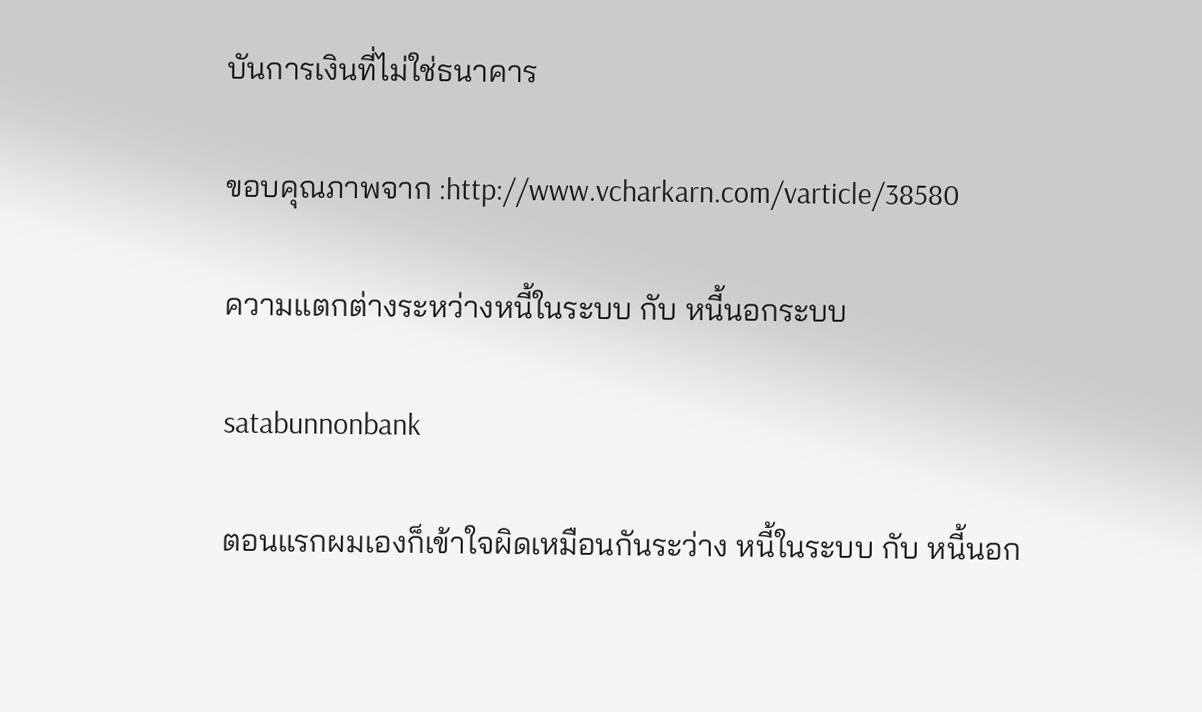บันการเงินที่ไม่ใช่ธนาคาร

ขอบคุณภาพจาก :http://www.vcharkarn.com/varticle/38580

ความแตกต่างระหว่างหนี้ในระบบ กับ หนี้นอกระบบ

satabunnonbank

ตอนแรกผมเองก็เข้าใจผิดเหมือนกันระว่าง หนี้ในระบบ กับ หนี้นอก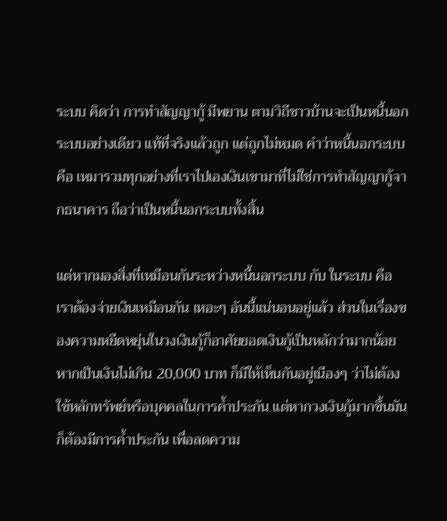ระบบ คิดว่า การทำสัญญากู้ มีพยาน ตามวิถีชาวบ้านจะเป็นหนี้นอกระบบอย่างเดียว แท้ที่จริงแล้วถูก แต่ถูกไม่หมด คำว่าหนี้นอกระบบ คือ เหมารวมทุกอย่างที่เราไปเองเงินเขามาที่ไม่ใช่การทำสัญญากู้จากธนาคาร ถือว่าเป็นหนี้นอกระบบทั้งสิ้น

แต่หากมองสิ่งที่เหมือนกันระหว่างหนี้นอกระบบ กับ ในระบบ คือ เราต้องจ่ายเงินเหมือนกัน เหอะๆ อันนี้แน่นอนอยู่แล้ว ส่วนในเรื่องของความหยืดหยุ่นในวงเงินกู้ก็อาศัยยอดเงินกู้เป็นหลักว่ามากน้อย หากเป็นเงินไม่เกิน 20,000 บาท ก็มีให้เห็นกันอยู่เนืองๆ ว่าไม่ต้องใช้หลักทรัพย์หรือบุคคลในการค้ำประกัน แต่หากวงเงินกู้มากขึ้นมันก็ต้องมีการค้ำประกัน เพื่อลดความ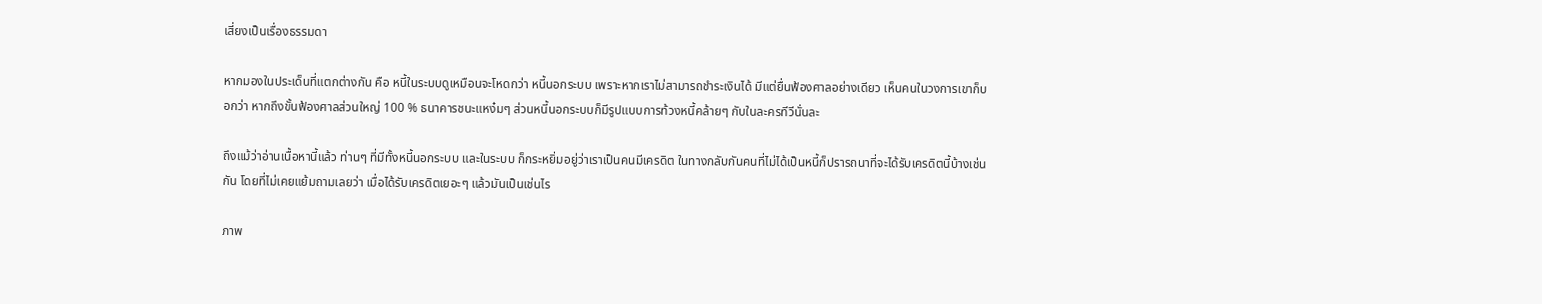เสี่ยงเป็นเรื่องธรรมดา

หากมองในประเด็นที่แตกต่างกัน คือ หนี้ในระบบดูเหมือนจะโหดกว่า หนี้นอกระบบ เพราะหากเราไม่สามารถชำระเงินได้ มีแต่ยื่นฟ้องศาลอย่างเดียว เห็นคนในวงการเขาก็บอกว่า หากถึงขั้นฟ้องศาลส่วนใหญ่ 100 % ธนาคารชนะแหง๋มๆ ส่วนหนี้นอกระบบก็มีรูปแบบการท้วงหนี้คล้ายๆ กับในละครทีวีนั่นละ

ถึงแม้ว่าอ่านเนื้อหานี้แล้ว ท่านๆ ที่มีทั้งหนี้นอกระบบ และในระบบ ก็กระหยิ่มอยู่ว่าเราเป็นคนมีเครดิต ในทางกลับกันคนที่ไม่ได้เป็นหนี้ก็ปรารถนาที่จะได้รับเครดิตนี้บ้างเช่นกัน โดยที่ไม่เคยแย้มถามเลยว่า เมื่อได้รับเครดิตเยอะๆ แล้วมันเป็นเช่นไร

ภาพ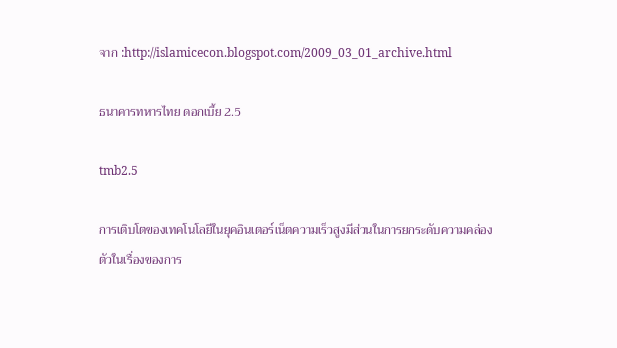จาก :http://islamicecon.blogspot.com/2009_03_01_archive.html

ธนาคารทหารไทย ดอกเบี้ย 2.5

tmb2.5

การเติบโตของเทคโนโลยีในยุคอินเตอร์เน็ตความเร็วสูงมีส่วนในการยกระดับความคล่องตัวในเรื่องของการ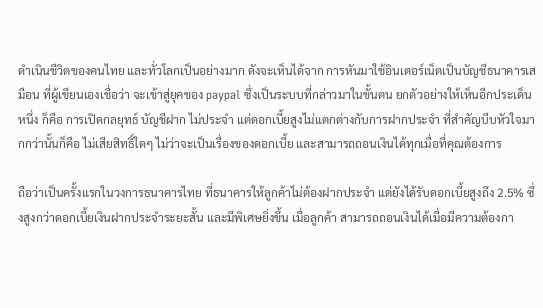ดำเนินชีวิตของคนไทย และทั่วโลกเป็นอย่างมาก ดังจะเห็นได้จาก การหันมาใช้อินเตอร์เน็ตเป็นบัญชีธนาคารเสมือน ที่ผู้เขียนเองเชื่อว่า จะเข้าสู่ยุคของ paypal ซึ่งเป็นระบบที่กล่าวมาในขั้นตน ยกตัวอย่างให้เห็นอีกประเด็นหนึ่ง ก็คือ การเปิดกลยุทธ์ บัญชีฝาก ไม่ประจำ แต่ดอกเบี้ยสูงไม่แตกต่างกับการฝากประจำ ที่สำคัญบีบหัวใจมากกว่านั้นก็คือ ไม่เสียสิทธิ์ใดๆ ไม่ว่าจะเป็นเรื่องของดอกเบี้ย และสามารถถอนเงินได้ทุกเมื่อที่คุณต้องการ

ถือว่าเป็นครั้งแรกในวงการธนาคารไทย ที่ธนาคารให้ลูกค้าไม่ต้องฝากประจำ แต่ยังได้รับดอกเบี้ยสูงถึง 2.5% ซึ่งสูงกว่าดอกเบี้ยเงินฝากประจำระยะสั้น และมีพิเศษยิ่งขึ้น เมื่อลูกค้า สามารถถอนเงินได้เมื่อมีความต้องกา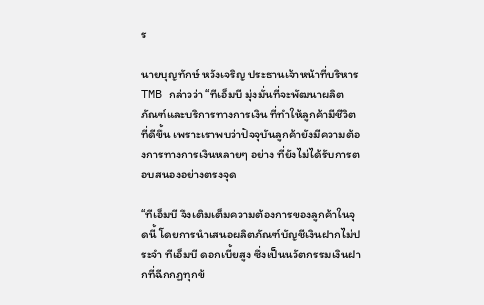ร

นายบุญทักษ์ หวังเจริญ ประธานเจ้าหน้าที่บริหาร TMB กล่าวว่า “ทีเอ็มบี มุ่งมั่นที่จะพัฒนาผลิตภัณฑ์และบริการทางการเงิน ที่ทำให้ลูกค้ามีชีวิตที่ดีขึ้น เพราะเราพบว่าปัจจุบันลูกค้ายังมีความต้องการทางการเงินหลายๆ อย่าง ที่ยังไม่ได้รับการตอบสนองอย่างตรงจุด

“ทีเอ็มบี จึงเติมเต็มความต้องการของลูกค้าในจุดนี้ โดยการนำเสนอผลิตภัณฑ์บัญชีเงินฝากไม่ประจำ ทีเอ็มบี ดอกเบี้ยสูง ซึ่งเป็นนวัตกรรมเงินฝากที่ฉีกกฏทุกข้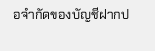อจำกัดของบัญชีฝากป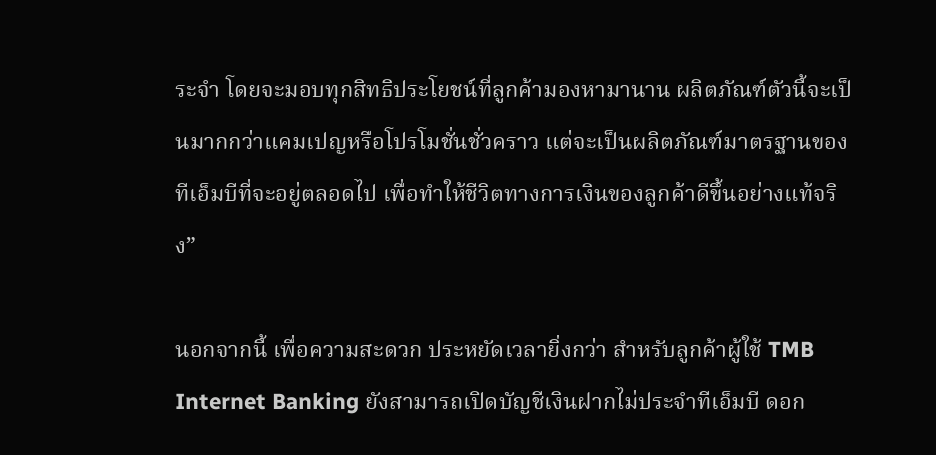ระจำ โดยจะมอบทุกสิทธิประโยชน์ที่ลูกค้ามองหามานาน ผลิตภัณฑ์ตัวนี้จะเป็นมากกว่าแคมเปญหรือโปรโมชั่นชั่วคราว แต่จะเป็นผลิตภัณฑ์มาตรฐานของทีเอ็มบีที่จะอยู่ตลอดไป เพื่อทำให้ชีวิตทางการเงินของลูกค้าดีขึ้นอย่างแท้จริง”

นอกจากนี้ เพื่อความสะดวก ประหยัดเวลายิ่งกว่า สำหรับลูกค้าผู้ใช้ TMB Internet Banking ยังสามารถเปิดบัญชีเงินฝากไม่ประจำทีเอ็มบี ดอก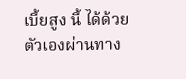เบี้ยสูง นี้ ได้ด้วยตัวเองผ่านทาง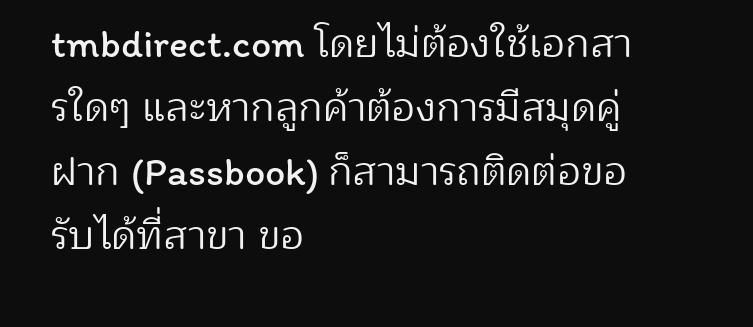tmbdirect.com โดยไม่ต้องใช้เอกสารใดๆ และหากลูกค้าต้องการมีสมุดคู่ฝาก (Passbook) ก็สามารถติดต่อขอรับได้ที่สาขา ขอ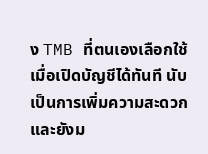ง TMB ที่ตนเองเลือกใช้เมื่อเปิดบัญชีได้ทันที นับเป็นการเพิ่มความสะดวกและยังม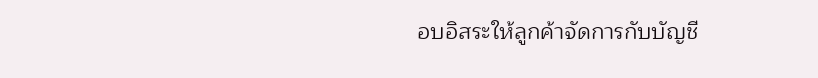อบอิสระให้ลูกค้าจัดการกับบัญชี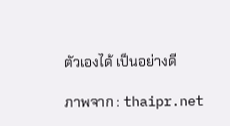ตัวเองได้ เป็นอย่างดี

ภาพจาก : thaipr.net